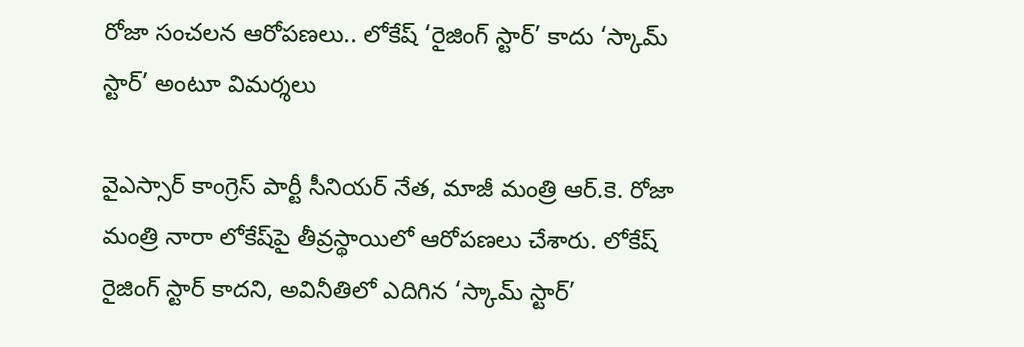రోజా సంచలన ఆరోపణలు.. లోకేష్‌ ‘రైజింగ్‌ స్టార్‌’ కాదు ‘స్కామ్‌ స్టార్‌’ అంటూ విమర్శలు

వైఎస్సార్‌ కాంగ్రెస్‌ పార్టీ సీనియర్‌ నేత, మాజీ మంత్రి ఆర్.కె. రోజా మంత్రి నారా లోకేష్‌పై తీవ్రస్థాయిలో ఆరోపణలు చేశారు. లోకేష్‌ రైజింగ్‌ స్టార్‌ కాదని, అవినీతిలో ఎదిగిన ‘స్కామ్‌ స్టార్‌’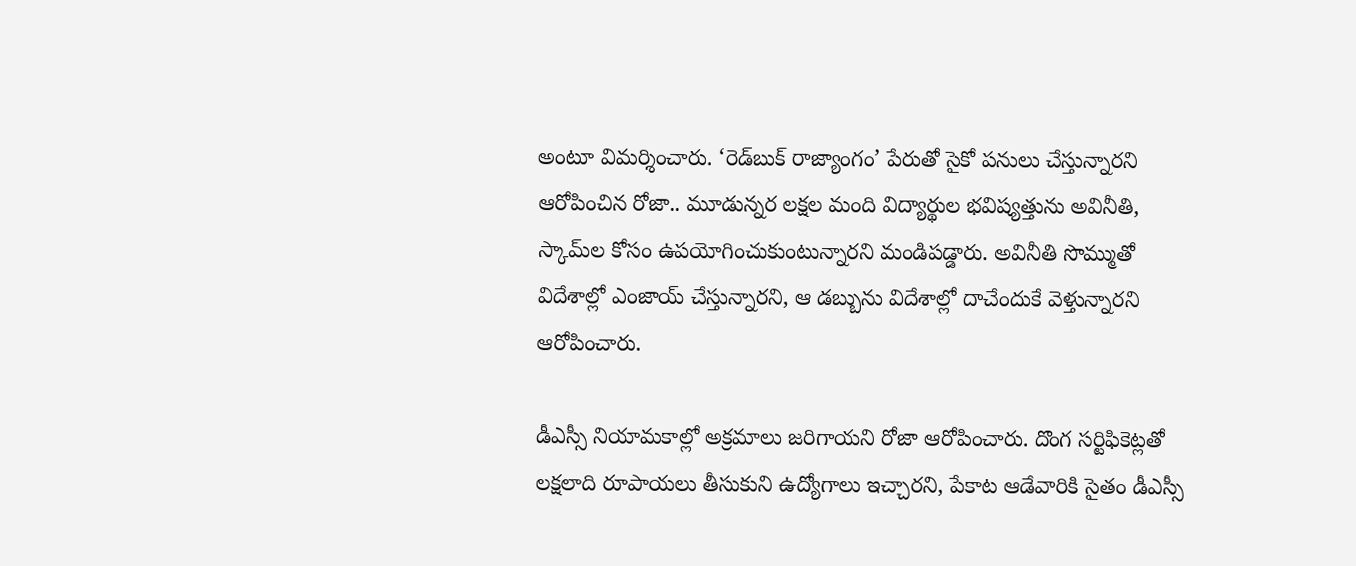అంటూ విమర్శించారు. ‘రెడ్‌బుక్‌ రాజ్యాంగం’ పేరుతో సైకో పనులు చేస్తున్నారని ఆరోపించిన రోజా.. మూడున్నర లక్షల మంది విద్యార్థుల భవిష్యత్తును అవినీతి, స్కామ్‌ల కోసం ఉపయోగించుకుంటున్నారని మండిపడ్డారు. అవినీతి సొమ్ముతో విదేశాల్లో ఎంజాయ్‌ చేస్తున్నారని, ఆ డబ్బును విదేశాల్లో దాచేందుకే వెళ్తున్నారని ఆరోపించారు.

డీఎస్సీ నియామకాల్లో అక్రమాలు జరిగాయని రోజా ఆరోపించారు. దొంగ సర్టిఫికెట్లతో లక్షలాది రూపాయలు తీసుకుని ఉద్యోగాలు ఇచ్చారని, పేకాట ఆడేవారికి సైతం డీఎస్సీ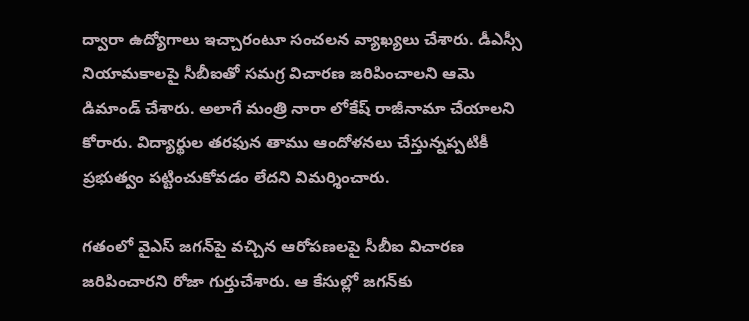ద్వారా ఉద్యోగాలు ఇచ్చారంటూ సంచలన వ్యాఖ్యలు చేశారు. డీఎస్సీ నియామకాలపై సీబీఐతో సమగ్ర విచారణ జరిపించాలని ఆమె డిమాండ్‌ చేశారు. అలాగే మంత్రి నారా లోకేష్‌ రాజీనామా చేయాలని కోరారు. విద్యార్థుల తరఫున తాము ఆందోళనలు చేస్తున్నప్పటికీ ప్రభుత్వం పట్టించుకోవడం లేదని విమర్శించారు.

గతంలో వైఎస్‌ జగన్‌పై వచ్చిన ఆరోపణలపై సీబీఐ విచారణ జరిపించారని రోజా గుర్తుచేశారు. ఆ కేసుల్లో జగన్‌కు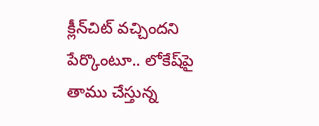క్లీన్‌చిట్‌ వచ్చిందని పేర్కొంటూ.. లోకేష్‌పై తాము చేస్తున్న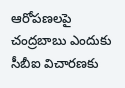ఆరోపణలపై చంద్రబాబు ఎందుకు సీబీఐ విచారణకు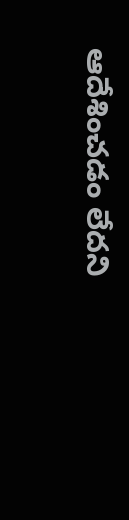ఆదేశించడం లేదని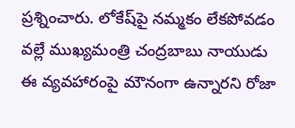ప్రశ్నించారు. లోకేష్‌పై నమ్మకం లేకపోవడం వల్లే ముఖ్యమంత్రి చంద్రబాబు నాయుడు ఈ వ్యవహారంపై మౌనంగా ఉన్నారని రోజా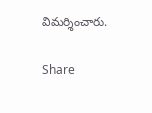విమర్శించారు.

Share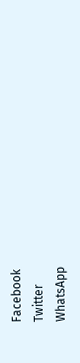Facebook
Twitter
WhatsApp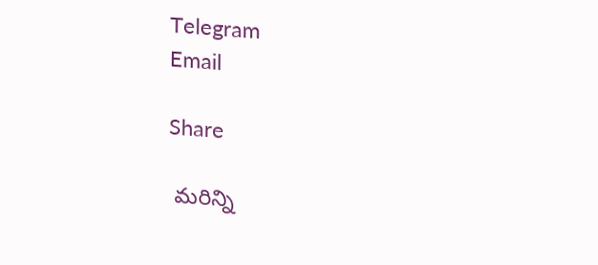Telegram
Email

Share

 మరిన్ని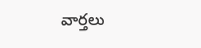వార్తలు